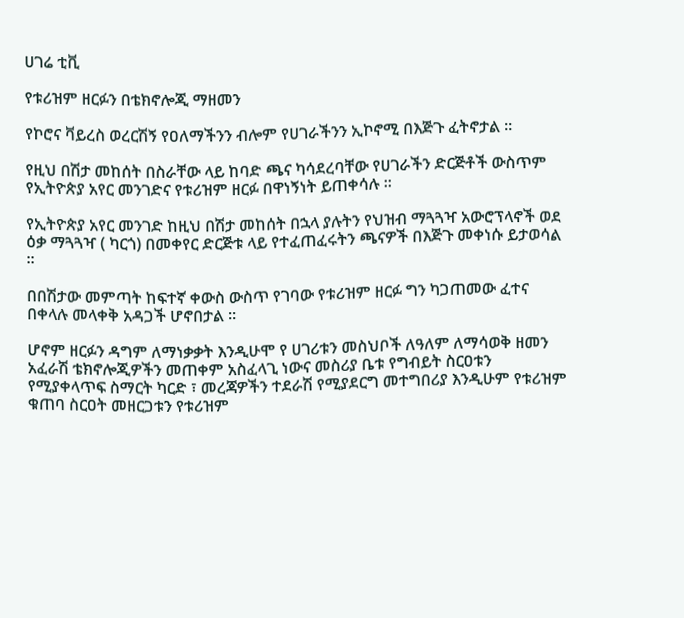ሀገሬ ቲቪ

የቱሪዝም ዘርፉን በቴክኖሎጂ ማዘመን

የኮሮና ቫይረስ ወረርሽኝ የዐለማችንን ብሎም የሀገራችንን ኢኮኖሚ በእጅጉ ፈትኖታል ።

የዚህ በሽታ መከሰት በስራቸው ላይ ከባድ ጫና ካሳደረባቸው የሀገራችን ድርጅቶች ውስጥም የኢትዮጵያ አየር መንገድና የቱሪዝም ዘርፉ በዋነኝነት ይጠቀሳሉ ።

የኢትዮጵያ አየር መንገድ ከዚህ በሽታ መከሰት በኋላ ያሉትን የህዝብ ማጓጓዣ አውሮፕላኖች ወደ ዕቃ ማጓጓዣ ( ካርጎ) በመቀየር ድርጅቱ ላይ የተፈጠፈሩትን ጫናዎች በእጅጉ መቀነሱ ይታወሳል ።

በበሽታው መምጣት ከፍተኛ ቀውስ ውስጥ የገባው የቱሪዝም ዘርፉ ግን ካጋጠመው ፈተና በቀላሉ መላቀቅ አዳጋች ሆኖበታል ።

ሆኖም ዘርፉን ዳግም ለማነቃቃት እንዲሁሞ የ ሀገሪቱን መስህቦች ለዓለም ለማሳወቅ ዘመን አፈራሽ ቴክኖሎጂዎችን መጠቀም አስፈላጊ ነውና መስሪያ ቤቱ የግብይት ስርዐቱን የሚያቀላጥፍ ስማርት ካርድ ፣ መረጃዎችን ተደራሽ የሚያደርግ መተግበሪያ እንዲሁም የቱሪዝም ቁጠባ ስርዐት መዘርጋቱን የቱሪዝም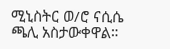ሚኒስትር ወ/ሮ ናሲሴ ጫሊ አስታውቀዋል።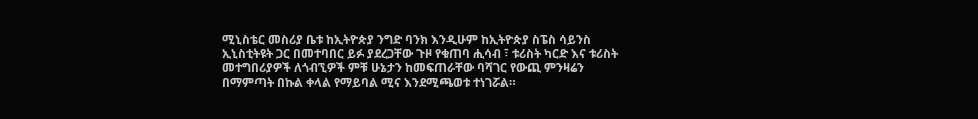ሚኒስቴር መስሪያ ቤቱ ከኢትዮጵያ ንግድ ባንክ እንዲሁም ከኢትዮጵያ ስፔስ ሳይንስ ኢኒስቲትዩት ጋር በመተባበር ይፉ ያደረጋቸው ጉዞ የቁጠባ ሒሳብ ፣ ቱሪስት ካርድ እና ቱሪስት መተግበሪያዎች ለጎብኚዎች ምቹ ሁኔታን ከመፍጠራቸው ባሻገር የውጪ ምንዛሬን በማምጣት በኩል ቀላል የማይባል ሚና እንደሚጫወቱ ተነገሯል።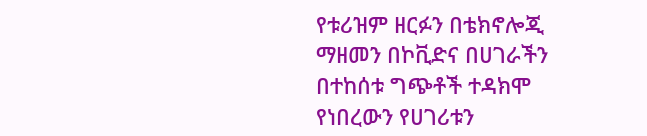የቱሪዝም ዘርፉን በቴክኖሎጂ ማዘመን በኮቪድና በሀገራችን በተከሰቱ ግጭቶች ተዳክሞ የነበረውን የሀገሪቱን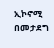ኢኮኖሚ በመታደግ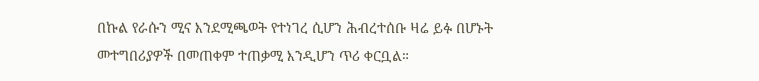በኩል የራሱን ሚና እንደሚጫወት የተነገረ ሲሆን ሕብረተሰቡ ዛሬ ይፉ በሆኑት መተግበሪያዎች በመጠቀም ተጠቃሚ እንዲሆን ጥሪ ቀርቧል።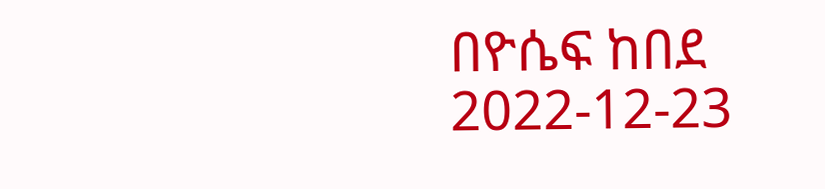በዮሴፍ ከበደ
2022-12-23